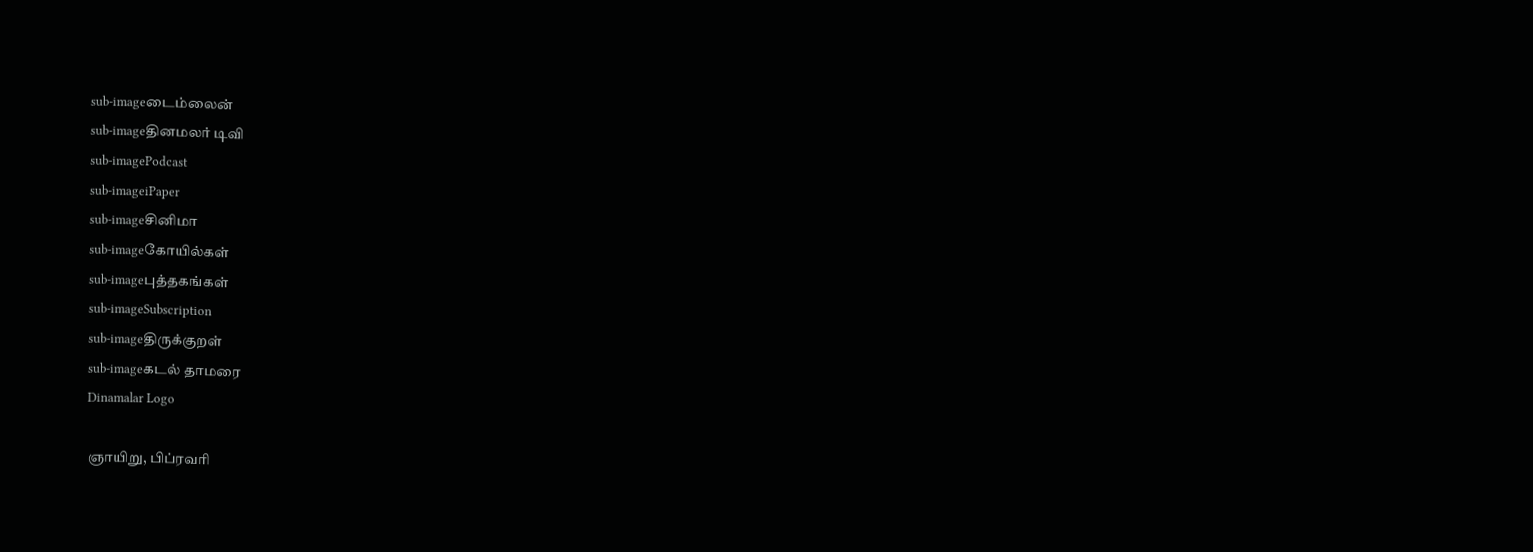sub-imageடைம்லைன்
sub-imageதினமலர் டிவி
sub-imagePodcast
sub-imageiPaper
sub-imageசினிமா
sub-imageகோயில்கள்
sub-imageபுத்தகங்கள்
sub-imageSubscription
sub-imageதிருக்குறள்
sub-imageகடல் தாமரை
Dinamalar Logo

ஞாயிறு, பிப்ரவரி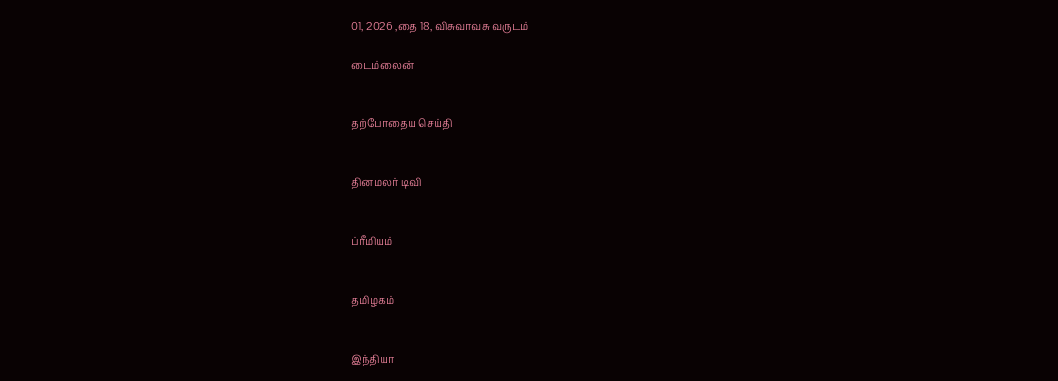01, 2026 ,தை 18, விசுவாவசு வருடம்

டைம்லைன்


தற்போதைய செய்தி


தினமலர் டிவி


ப்ரீமியம்


தமிழகம்


இந்தியா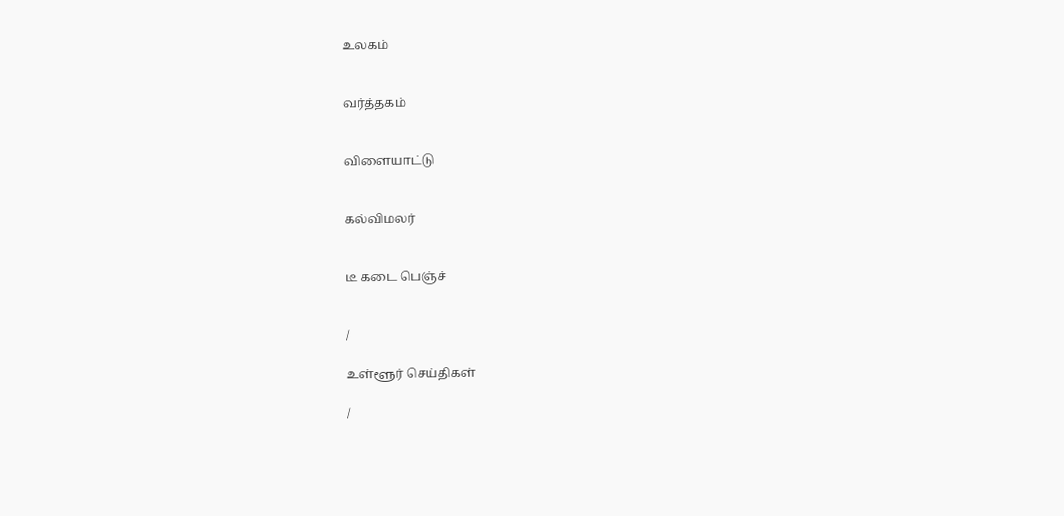உலகம்


வர்த்தகம்


விளையாட்டு


கல்விமலர்


டீ கடை பெஞ்ச்


/

உள்ளூர் செய்திகள்

/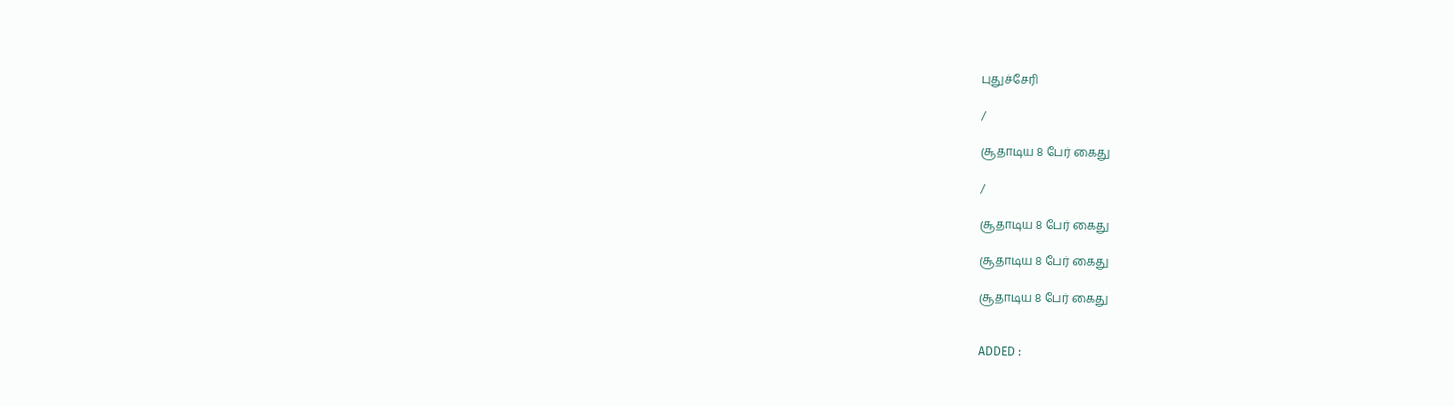புதுச்சேரி

/

சூதாடிய 8 பேர் கைது

/

சூதாடிய 8 பேர் கைது

சூதாடிய 8 பேர் கைது

சூதாடிய 8 பேர் கைது


ADDED :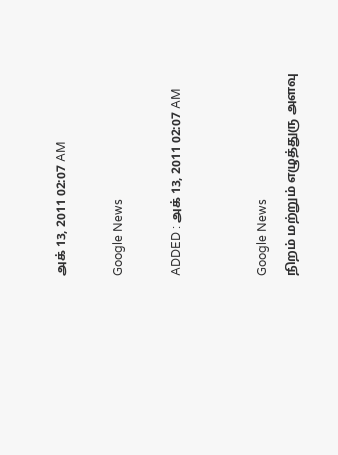அக் 13, 2011 02:07 AM

Google News

ADDED : அக் 13, 2011 02:07 AM


Google News
நிறம் மற்றும் எழுத்துரு அளவு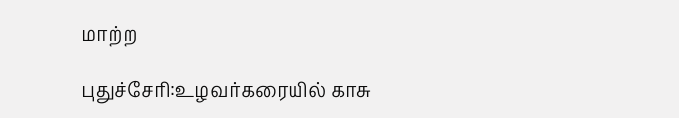மாற்ற

புதுச்சேரி:உழவர்கரையில் காசு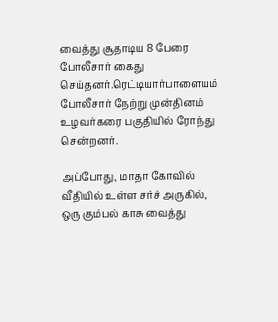வைத்து சூதாடிய 8 பேரை போலீசார் கைது செய்தனர்.ரெட்டியார்பாளையம் போலீசார் நேற்று முன்தினம் உழவர்கரை பகுதியில் ரோந்து சென்றனர்.

அப்போது, மாதா கோவில் வீதியில் உள்ள சர்ச் அருகில், ஒரு கும்பல் காசு வைத்து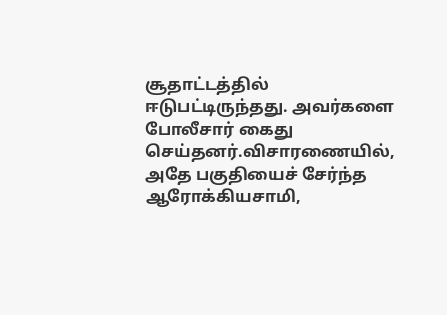சூதாட்டத்தில் ஈடுபட்டிருந்தது. அவர்களை போலீசார் கைது செய்தனர்.விசாரணையில், அதே பகுதியைச் சேர்ந்த ஆரோக்கியசாமி,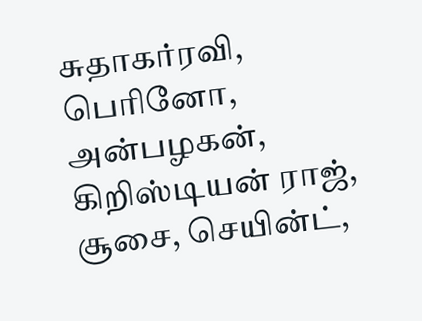சுதாகர்ரவி, பெரினோ, அன்பழகன், கிறிஸ்டியன் ராஜ், சூசை, செயின்ட்,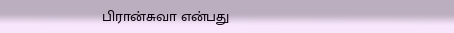பிரான்சுவா என்பது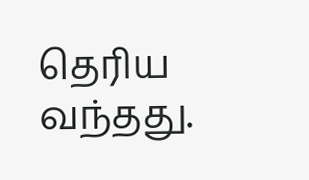தெரிய வந்தது.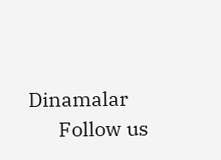Dinamalar
      Follow us